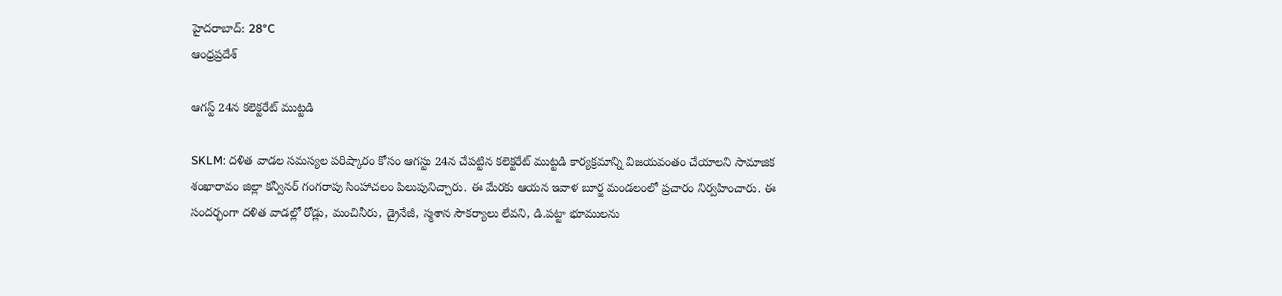హైదరాబాద్: 28°C
ఆంధ్రప్రదేశ్

ఆగస్ట్ 24న కలెక్టరేట్ ముట్టడి

SKLM: దళిత వాడల సమస్యల పరిష్కారం కోసం ఆగస్టు 24న చేపట్టిన కలెక్టరేట్ ముట్టడి కార్యక్రమాన్ని విజయవంతం చేయాలని సామాజిక శంఖారావం జిల్లా కన్వీనర్ గంగరాపు సింహాచలం పిలుపునిచ్చారు. ఈ మేరకు ఆయన ఇవాళ బూర్జ మండలంలో ప్రచారం నిర్వహించారు. ఈ సందర్భంగా దళిత వాడల్లో రోడ్లు, మంచినీరు, డ్రైనేజీ, స్మశాన సౌకర్యాలు లేవని, డి.పట్టా భూములను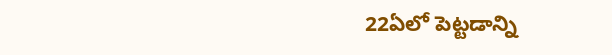22ఏలో పెట్టడాన్ని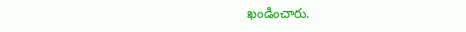ఖండించారు.